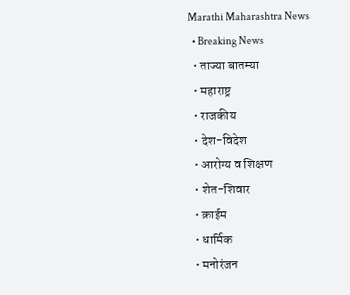Marathi Maharashtra News
  • Breaking News
  • ताज्या बातम्या
  • महाराष्ट्र
  • राजकीय
  • देश-विदेश
  • आरोग्य व शिक्षण
  • शेत-शिवार
  • क्राईम
  • धार्मिक
  • मनोरंजन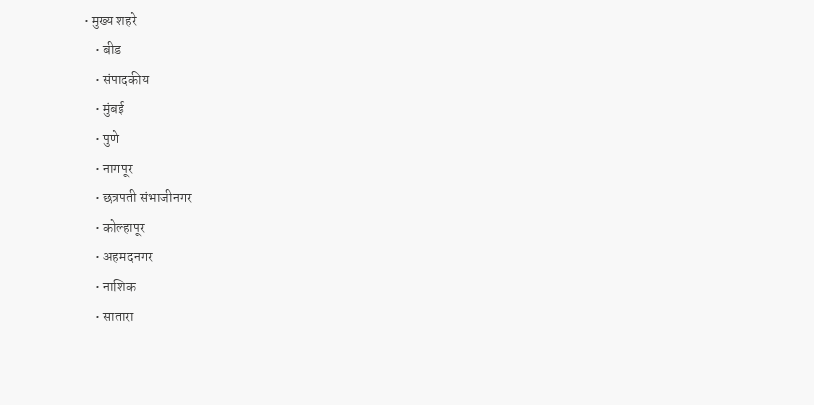• मुख्य शहरे
    • बीड
    • संपादकीय
    • मुंबई
    • पुणे
    • नागपूर
    • छत्रपती संभाजीनगर
    • कोल्हापूर
    • अहमदनगर
    • नाशिक
    • सातारा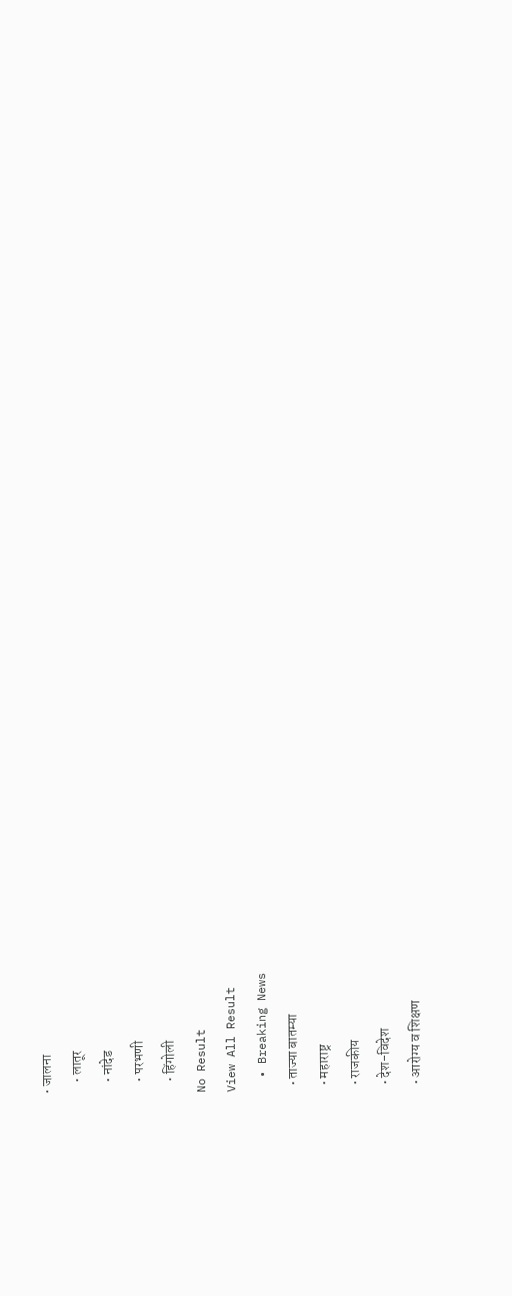• जालना
    • लातूर
    • नांदेड
    • परभणी
    • हिंगोली
No Result
View All Result
  • Breaking News
  • ताज्या बातम्या
  • महाराष्ट्र
  • राजकीय
  • देश-विदेश
  • आरोग्य व शिक्षण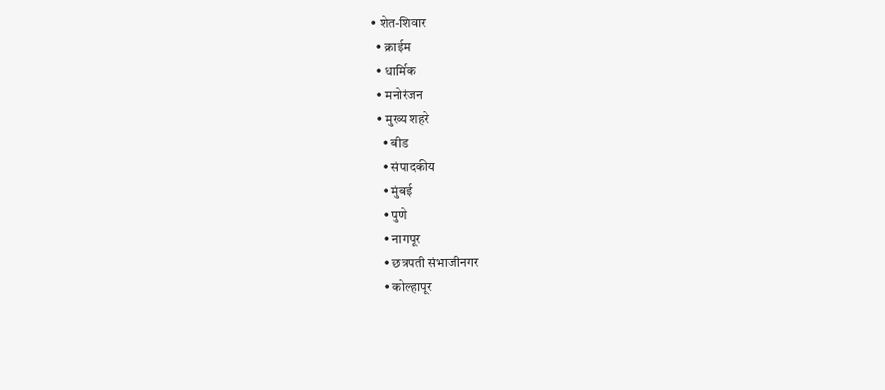• शेत-शिवार
  • क्राईम
  • धार्मिक
  • मनोरंजन
  • मुख्य शहरे
    • बीड
    • संपादकीय
    • मुंबई
    • पुणे
    • नागपूर
    • छत्रपती संभाजीनगर
    • कोल्हापूर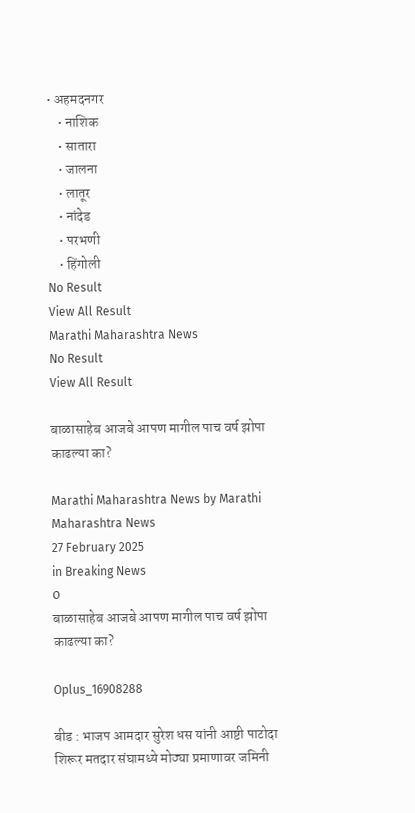• अहमदनगर
    • नाशिक
    • सातारा
    • जालना
    • लातूर
    • नांदेड
    • परभणी
    • हिंगोली
No Result
View All Result
Marathi Maharashtra News
No Result
View All Result

बाळासाहेब आजबे आपण मागील पाच वर्ष झोपा काढल्या का?

Marathi Maharashtra News by Marathi Maharashtra News
27 February 2025
in Breaking News
0
बाळासाहेब आजबे आपण मागील पाच वर्ष झोपा काढल्या का?

Oplus_16908288

बीड : भाजप आमदार सुरेश धस यांनी आष्टी पाटोदा शिरूर मतदार संघामध्ये मोठ्या प्रमाणावर जमिनी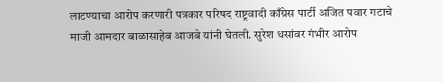लाटण्याचा आरोप करणारी पत्रकार परिषद राष्ट्रवादी काँग्रेस पार्टी अजित पवार गटाचे माजी आमदार बाळासाहेब आजबे यांनी घेतली. सुरेश धसांवर गंभीर आरोप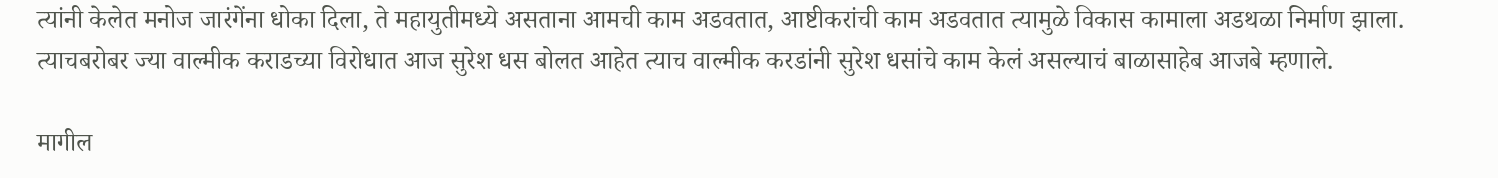त्यांनी केलेत मनोज जारंगेंना धोका दिला, ते महायुतीमध्ये असताना आमची काम अडवतात, आष्टीकरांची काम अडवतात त्यामुळे विकास कामाला अडथळा निर्माण झाला. त्याचबरोबर ज्या वाल्मीक कराडच्या विरोधात आज सुरेश धस बोलत आहेत त्याच वाल्मीक करडांनी सुरेश धसांचे काम केलं असल्याचं बाळासाहेब आजबे म्हणाले.

मागील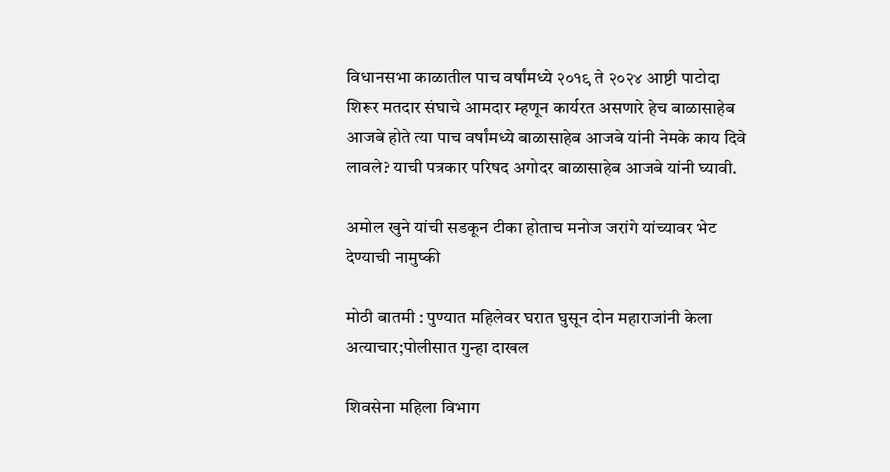विधानसभा काळातील पाच वर्षांमध्ये २०१९ ते २०२४ आष्टी पाटोदा शिरूर मतदार संघाचे आमदार म्हणून कार्यरत असणारे हेच बाळासाहेब आजबे होते त्या पाच वर्षांमध्ये बाळासाहेब आजबे यांनी नेमके काय दिवे लावले? याची पत्रकार परिषद अगोदर बाळासाहेब आजबे यांनी घ्यावी.

अमोल खुने यांची सडकून टीका होताच मनोज जरांगे यांच्यावर भेट देण्याची नामुष्की

मोठी बातमी : पुण्यात महिलेवर घरात घुसून दोन महाराजांनी केला अत्याचार;पोलीसात गुन्हा दाखल

शिवसेना महिला विभाग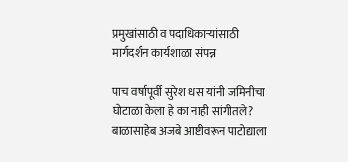प्रमुखांसाठी व पदाधिकाऱ्यांसाठी मार्गदर्शन कार्यशाळा संपन्न

पाच वर्षापूर्वी सुरेश धस यांनी जमिनीचा घोटाळा केला हे का नाही सांगीतले? बाळासाहेब अजबे आष्टीवरून पाटोद्याला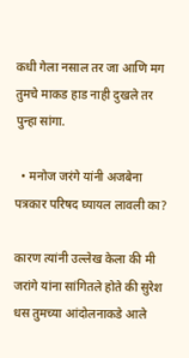कधी गेला नसाल तर जा आणि मग तुमचे माकड हाड नाही दुखले तर पुन्हा सांगा.

  • मनोज जरंगे यांनी अजबेना पत्रकार परिषद घ्यायल लावली का?

कारण त्यांनी उल्लेख केला की मी जरांगे यांना सांगितले होते की सुरेश धस तुमच्या आंदोलनाकडे आले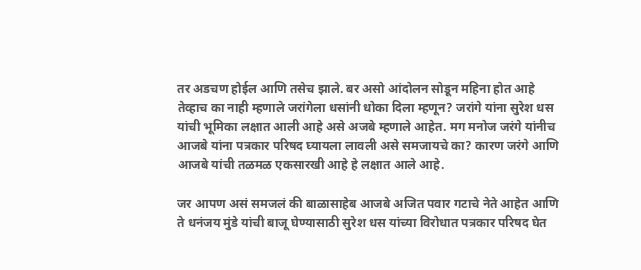तर अडचण होईल आणि तसेच झाले. बर असो आंदोलन सोडून महिना होत आहे तेव्हाच का नाही म्हणाले जरांगेला धसांनी धोका दिला म्हणून? जरांगे यांना सुरेश धस यांची भूमिका लक्षात आली आहे असे अजबे म्हणाले आहेत. मग मनोज जरंगे यांनीच आजबे यांना पत्रकार परिषद घ्यायला लावली असे समजायचे का? कारण जरंगे आणि आजबे यांची तळमळ एकसारखी आहे हे लक्षात आले आहे.

जर आपण असं समजलं की बाळासाहेब आजबे अजित पवार गटाचे नेते आहेत आणि ते धनंजय मुंडे यांची बाजू घेण्यासाठी सुरेश धस यांच्या विरोधात पत्रकार परिषद घेत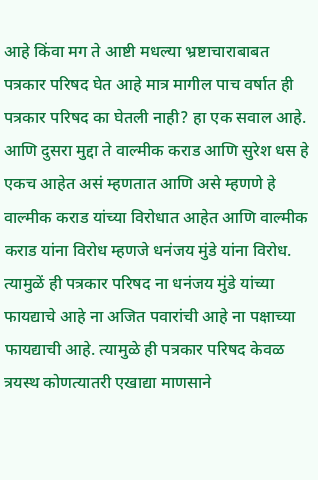आहे किंवा मग ते आष्टी मधल्या भ्रष्टाचाराबाबत पत्रकार परिषद घेत आहे मात्र मागील पाच वर्षात ही पत्रकार परिषद का घेतली नाही? हा एक सवाल आहे. आणि दुसरा मुद्दा ते वाल्मीक कराड आणि सुरेश धस हे एकच आहेत असं म्हणतात आणि असे म्हणणे हे वाल्मीक कराड यांच्या विरोधात आहेत आणि वाल्मीक कराड यांना विरोध म्हणजे धनंजय मुंडे यांना विरोध. त्यामुळें ही पत्रकार परिषद ना धनंजय मुंडे यांच्या फायद्याचे आहे ना अजित पवारांची आहे ना पक्षाच्या फायद्याची आहे. त्यामुळे ही पत्रकार परिषद केवळ त्रयस्थ कोणत्यातरी एखाद्या माणसाने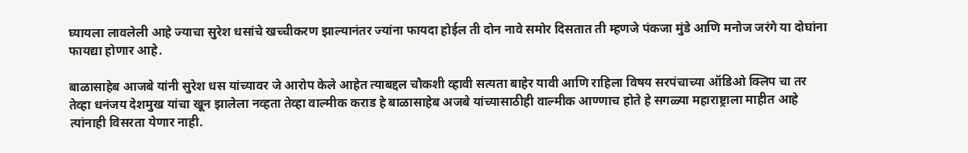घ्यायला लावलेली आहे ज्याचा सुरेश धसांचे खच्चीकरण झाल्यानंतर ज्यांना फायदा होईल ती दोन नावे समोर दिसतात ती म्हणजे पंकजा मुंडे आणि मनोज जरंगे या दोघांना फायद्या होणार आहे.

बाळासाहेब आजबे यांनी सुरेश धस यांच्यावर जे आरोप केले आहेत त्याबद्दल चौकशी व्हावी सत्यता बाहेर यावी आणि राहिला विषय सरपंचाच्या ऑडिओ क्लिप चा तर तेव्हा धनंजय देशमुख यांचा खून झालेला नव्हता तेव्हा वाल्मीक कराड हे बाळासाहेब अजबे यांच्यासाठीही वाल्मीक आण्णाच होते हे सगळ्या महाराष्ट्राला माहीत आहे त्यांनाही विसरता येणार नाही.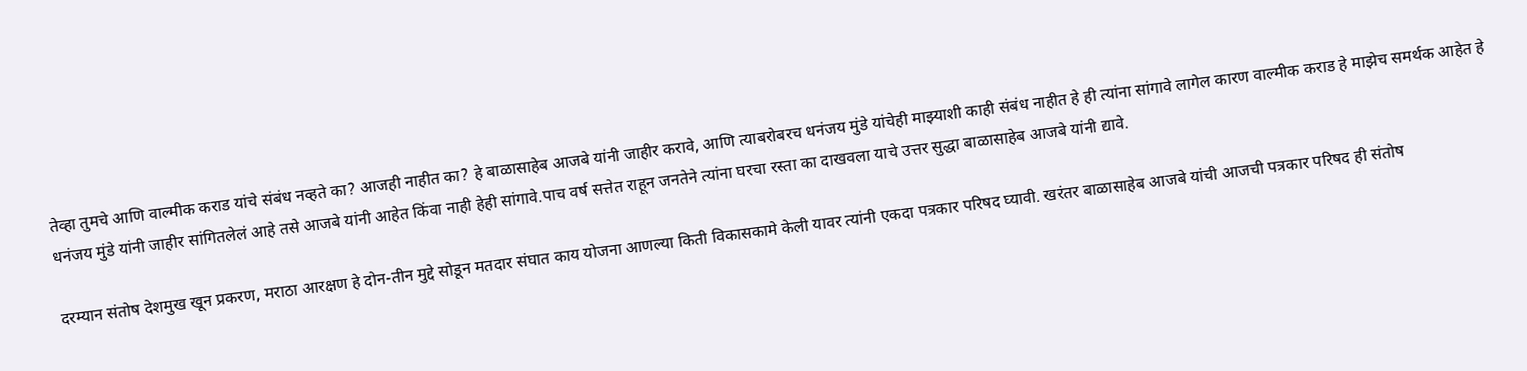तेव्हा तुमचे आणि वाल्मीक कराड यांचे संबंध नव्हते का? आजही नाहीत का? हे बाळासाहेब आजबे यांनी जाहीर करावे, आणि त्याबरोबरच धनंजय मुंडे यांचेही माझ्याशी काही संबंध नाहीत हे ही त्यांना सांगावे लागेल कारण वाल्मीक कराड हे माझेच समर्थक आहेत हे धनंजय मुंडे यांनी जाहीर सांगितलेलं आहे तसे आजबे यांनी आहेत किंवा नाही हेही सांगावे.पाच वर्ष सत्तेत राहून जनतेने त्यांना घरचा रस्ता का दाखवला याचे उत्तर सुद्धा बाळासाहेब आजबे यांनी द्यावे.

दरम्यान संतोष देशमुख खून प्रकरण, मराठा आरक्षण हे दोन-तीन मुद्दे सोडून मतदार संघात काय योजना आणल्या किती विकासकामे केली यावर त्यांनी एकदा पत्रकार परिषद घ्यावी. खरंतर बाळासाहेब आजबे यांची आजची पत्रकार परिषद ही संतोष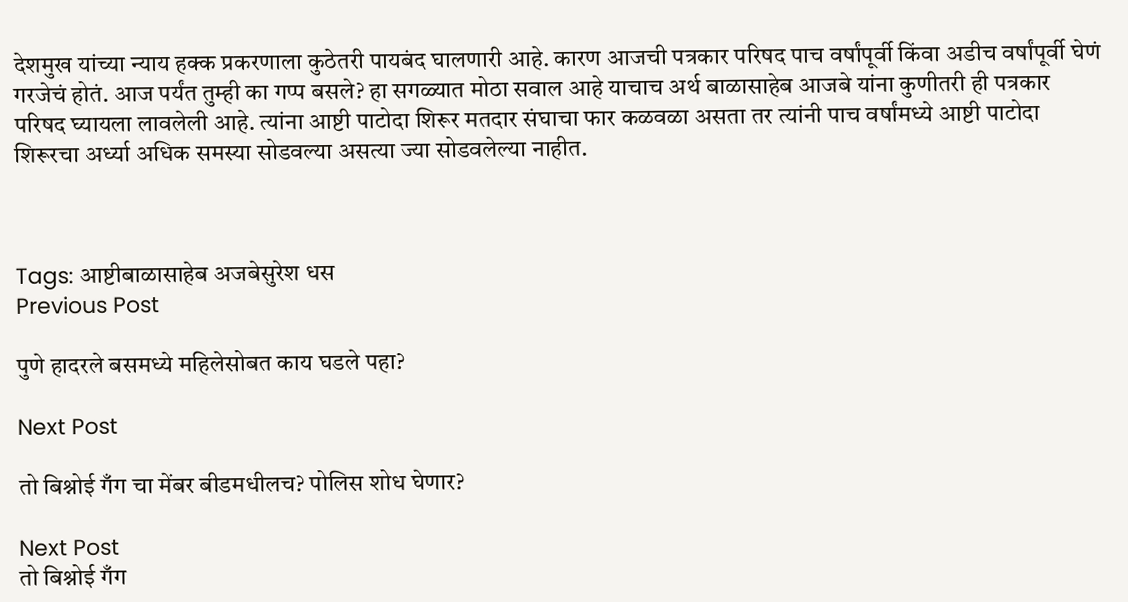देशमुख यांच्या न्याय हक्क प्रकरणाला कुठेतरी पायबंद घालणारी आहे. कारण आजची पत्रकार परिषद पाच वर्षांपूर्वी किंवा अडीच वर्षांपूर्वी घेणं गरजेचं होतं. आज पर्यंत तुम्ही का गप्प बसले? हा सगळ्यात मोठा सवाल आहे याचाच अर्थ बाळासाहेब आजबे यांना कुणीतरी ही पत्रकार परिषद घ्यायला लावलेली आहे. त्यांना आष्टी पाटोदा शिरूर मतदार संघाचा फार कळवळा असता तर त्यांनी पाच वर्षांमध्ये आष्टी पाटोदा शिरूरचा अर्ध्या अधिक समस्या सोडवल्या असत्या ज्या सोडवलेल्या नाहीत.



Tags: आष्टीबाळासाहेब अजबेसुरेश धस
Previous Post

पुणे हादरले बसमध्ये महिलेसोबत काय घडले पहा?

Next Post

तो बिश्नोई गँग चा मेंबर बीडमधीलच? पोलिस शोध घेणार?

Next Post
तो बिश्नोई गँग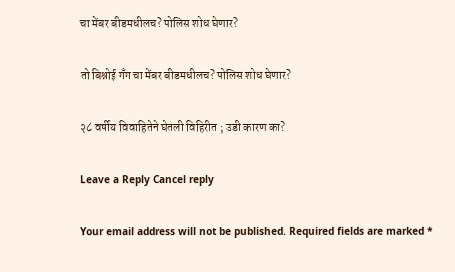चा मेंबर बीडमधीलच? पोलिस शोध घेणार?

तो बिश्नोई गँग चा मेंबर बीडमधीलच? पोलिस शोध घेणार?

२८ वर्षीय विवाहितेने घेतली विहिरीत ; उडी कारण का?

Leave a Reply Cancel reply

Your email address will not be published. Required fields are marked *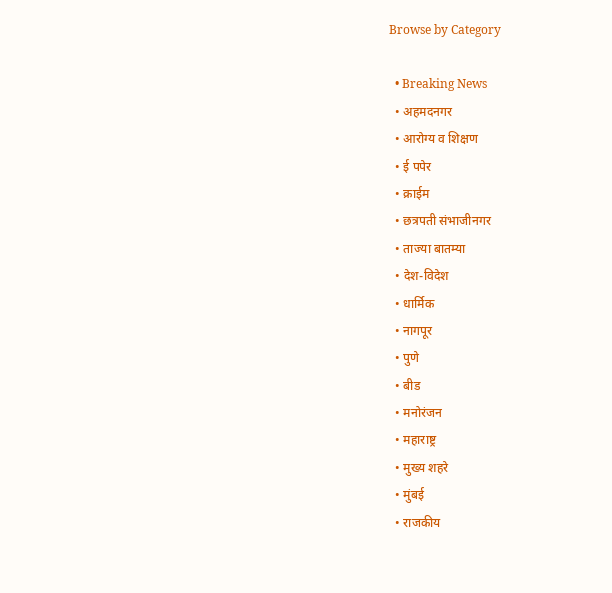Browse by Category

  • Breaking News
  • अहमदनगर
  • आरोग्य व शिक्षण
  • ई पपेर
  • क्राईम
  • छत्रपती संभाजीनगर
  • ताज्या बातम्या
  • देश-विदेश
  • धार्मिक
  • नागपूर
  • पुणे
  • बीड
  • मनोरंजन
  • महाराष्ट्र
  • मुख्य शहरे
  • मुंबई
  • राजकीय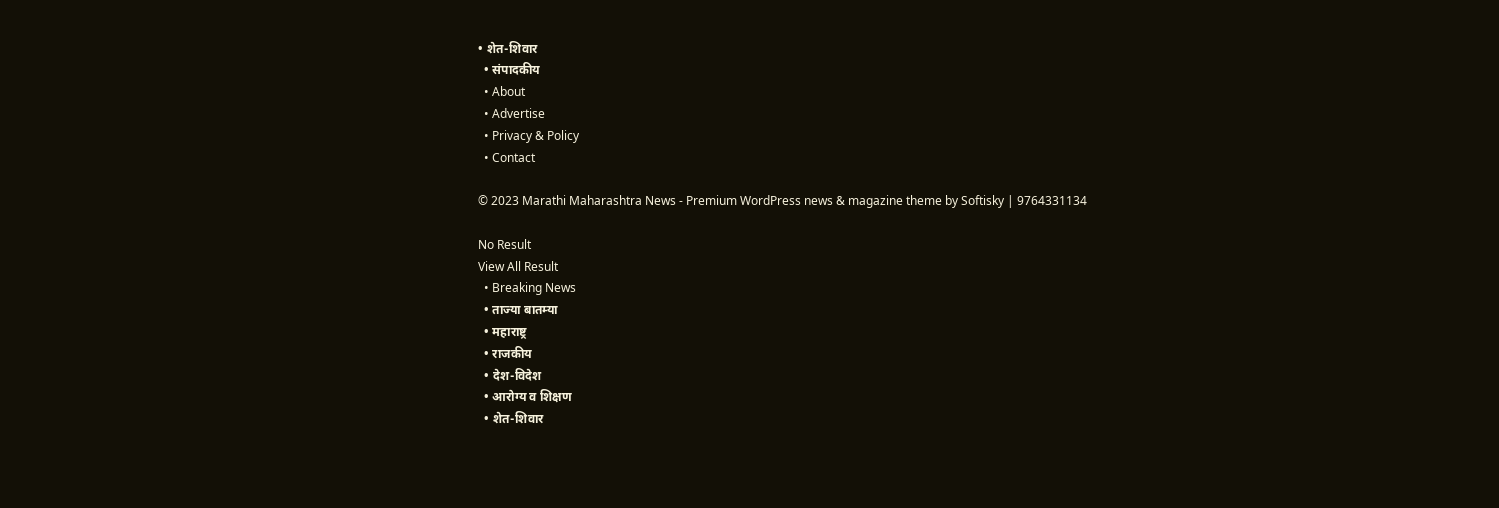• शेत-शिवार
  • संपादकीय
  • About
  • Advertise
  • Privacy & Policy
  • Contact

© 2023 Marathi Maharashtra News - Premium WordPress news & magazine theme by Softisky | 9764331134

No Result
View All Result
  • Breaking News
  • ताज्या बातम्या
  • महाराष्ट्र
  • राजकीय
  • देश-विदेश
  • आरोग्य व शिक्षण
  • शेत-शिवार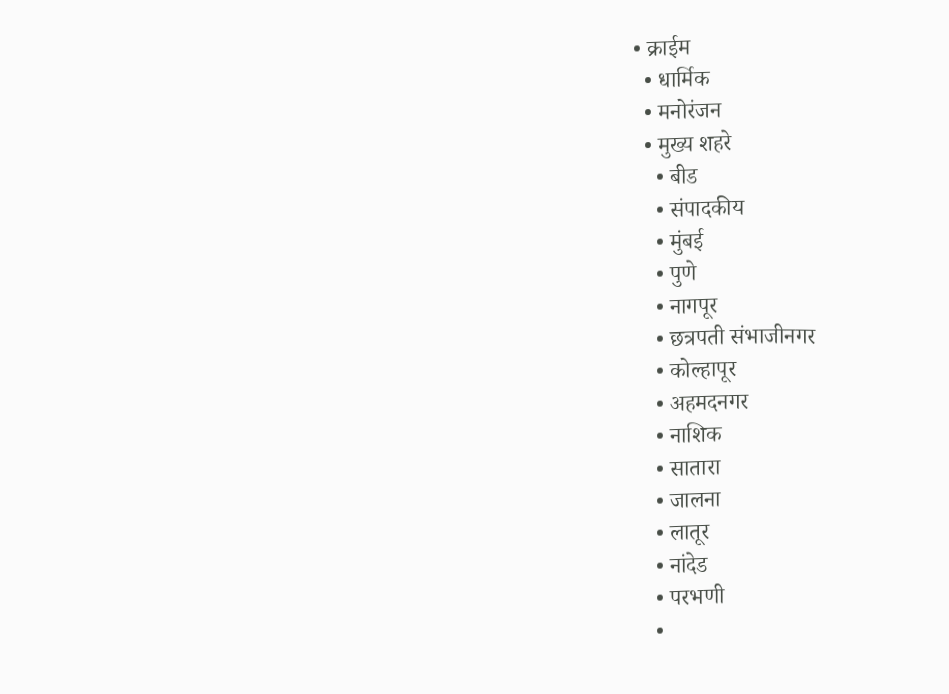• क्राईम
  • धार्मिक
  • मनोरंजन
  • मुख्य शहरे
    • बीड
    • संपादकीय
    • मुंबई
    • पुणे
    • नागपूर
    • छत्रपती संभाजीनगर
    • कोल्हापूर
    • अहमदनगर
    • नाशिक
    • सातारा
    • जालना
    • लातूर
    • नांदेड
    • परभणी
    •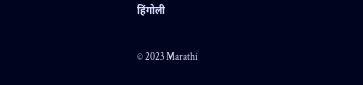हिंगोली

© 2023 Marathi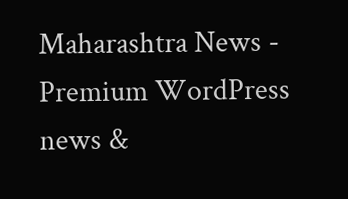Maharashtra News - Premium WordPress news &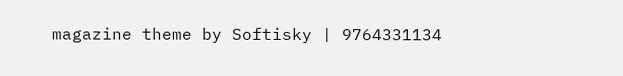magazine theme by Softisky | 9764331134